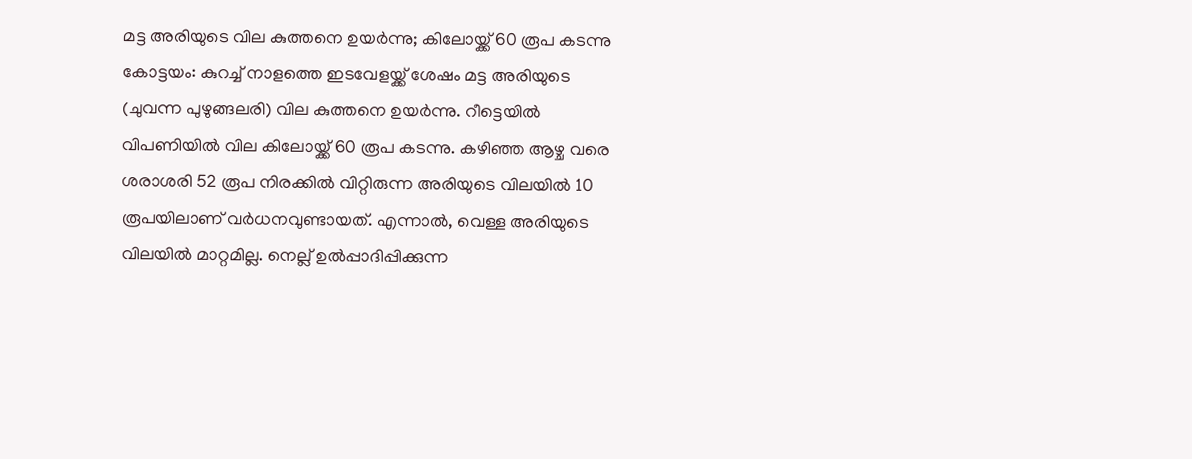മട്ട അരിയുടെ വില കുത്തനെ ഉയർന്നു; കിലോയ്ക്ക് 60 രൂപ കടന്നു
കോട്ടയം: കുറച്ച് നാളത്തെ ഇടവേളയ്ക്ക് ശേഷം മട്ട അരിയുടെ (ചുവന്ന പുഴുങ്ങലരി) വില കുത്തനെ ഉയർന്നു. റീട്ടെയിൽ വിപണിയിൽ വില കിലോയ്ക്ക് 60 രൂപ കടന്നു. കഴിഞ്ഞ ആഴ്ച വരെ ശരാശരി 52 രൂപ നിരക്കിൽ വിറ്റിരുന്ന അരിയുടെ വിലയിൽ 10 രൂപയിലാണ് വർധനവുണ്ടായത്. എന്നാൽ, വെള്ള അരിയുടെ വിലയിൽ മാറ്റമില്ല. നെല്ല് ഉൽപ്പാദിപ്പിക്കുന്ന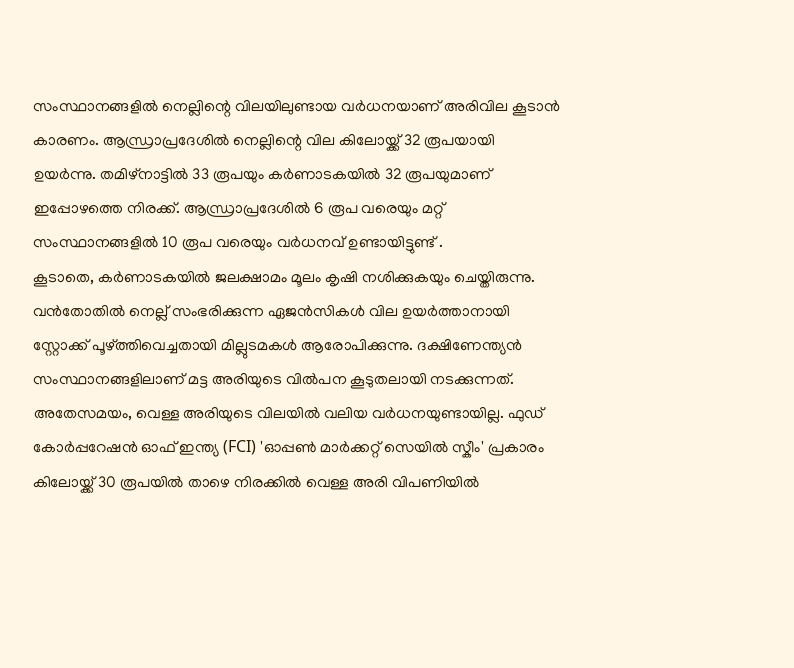സംസ്ഥാനങ്ങളിൽ നെല്ലിന്റെ വിലയിലുണ്ടായ വർധനയാണ് അരിവില കൂടാൻ കാരണം. ആന്ധ്രാപ്രദേശിൽ നെല്ലിന്റെ വില കിലോയ്ക്ക് 32 രൂപയായി ഉയർന്നു. തമിഴ്നാട്ടിൽ 33 രൂപയും കർണാടകയിൽ 32 രൂപയുമാണ് ഇപ്പോഴത്തെ നിരക്ക്. ആന്ധ്രാപ്രദേശിൽ 6 രൂപ വരെയും മറ്റ് സംസ്ഥാനങ്ങളിൽ 10 രൂപ വരെയും വർധനവ് ഉണ്ടായിട്ടുണ്ട് .
കൂടാതെ, കർണാടകയിൽ ജലക്ഷാമം മൂലം കൃഷി നശിക്കുകയും ചെയ്തിരുന്നു. വൻതോതിൽ നെല്ല് സംഭരിക്കുന്ന ഏജൻസികൾ വില ഉയർത്താനായി സ്റ്റോക്ക് പൂഴ്ത്തിവെച്ചതായി മില്ലുടമകൾ ആരോപിക്കുന്നു. ദക്ഷിണേന്ത്യൻ സംസ്ഥാനങ്ങളിലാണ് മട്ട അരിയുടെ വിൽപന കൂടുതലായി നടക്കുന്നത്. അതേസമയം, വെള്ള അരിയുടെ വിലയിൽ വലിയ വർധനയുണ്ടായില്ല. ഫുഡ് കോർപ്പറേഷൻ ഓഫ് ഇന്ത്യ (FCI) 'ഓപ്പൺ മാർക്കറ്റ് സെയിൽ സ്കീം' പ്രകാരം കിലോയ്ക്ക് 30 രൂപയിൽ താഴെ നിരക്കിൽ വെള്ള അരി വിപണിയിൽ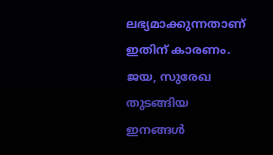ലഭ്യമാക്കുന്നതാണ് ഇതിന് കാരണം. ജയ, സുരേഖ തുടങ്ങിയ ഇനങ്ങൾ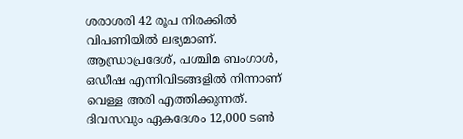ശരാശരി 42 രൂപ നിരക്കിൽ വിപണിയിൽ ലഭ്യമാണ്. ആന്ധ്രാപ്രദേശ്, പശ്ചിമ ബംഗാൾ, ഒഡീഷ എന്നിവിടങ്ങളിൽ നിന്നാണ് വെള്ള അരി എത്തിക്കുന്നത്.
ദിവസവും ഏകദേശം 12,000 ടൺ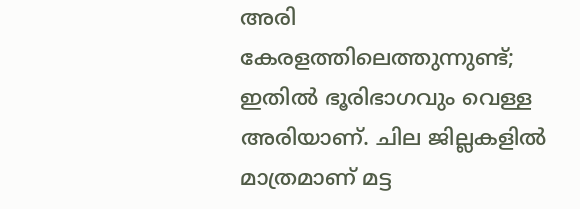അരി കേരളത്തിലെത്തുന്നുണ്ട്; ഇതിൽ ഭൂരിഭാഗവും വെള്ള അരിയാണ്. ചില ജില്ലകളിൽ മാത്രമാണ് മട്ട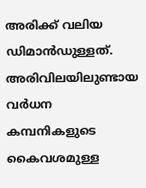അരിക്ക് വലിയ ഡിമാൻഡുള്ളത്. അരിവിലയിലുണ്ടായ വർധന കമ്പനികളുടെ കൈവശമുള്ള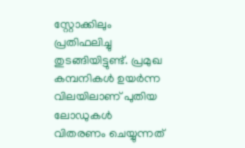സ്റ്റോക്കിലും പ്രതിഫലിച്ചു തുടങ്ങിയിട്ടുണ്ട്. പ്രമുഖ കമ്പനികൾ ഉയർന്ന വിലയിലാണ് പുതിയ ലോഡുകൾ വിതരണം ചെയ്യുന്നത്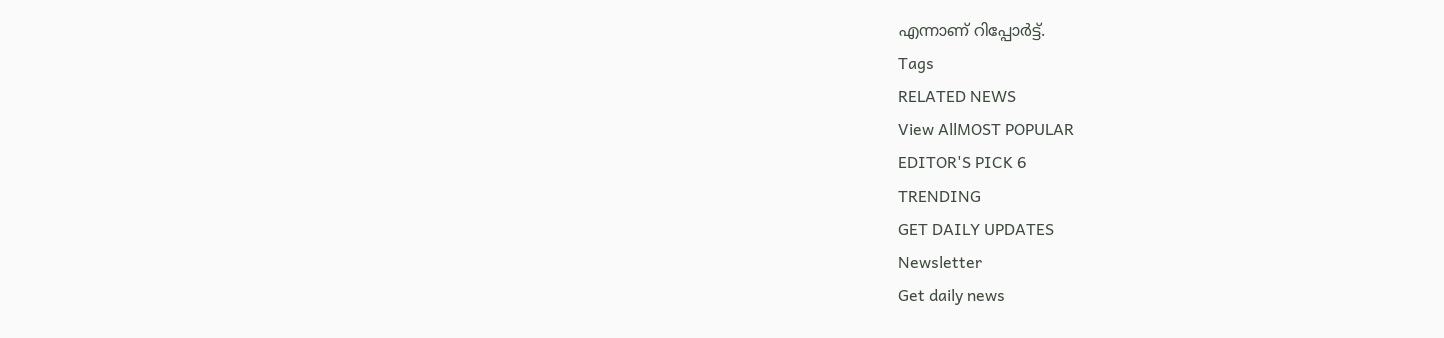എന്നാണ് റിപ്പോർട്ട്.
Tags
RELATED NEWS
View AllMOST POPULAR
EDITOR'S PICK 6
TRENDING
GET DAILY UPDATES
Newsletter
Get daily news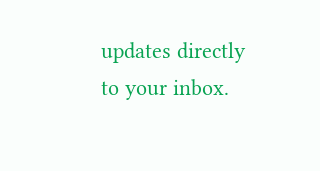updates directly to your inbox.